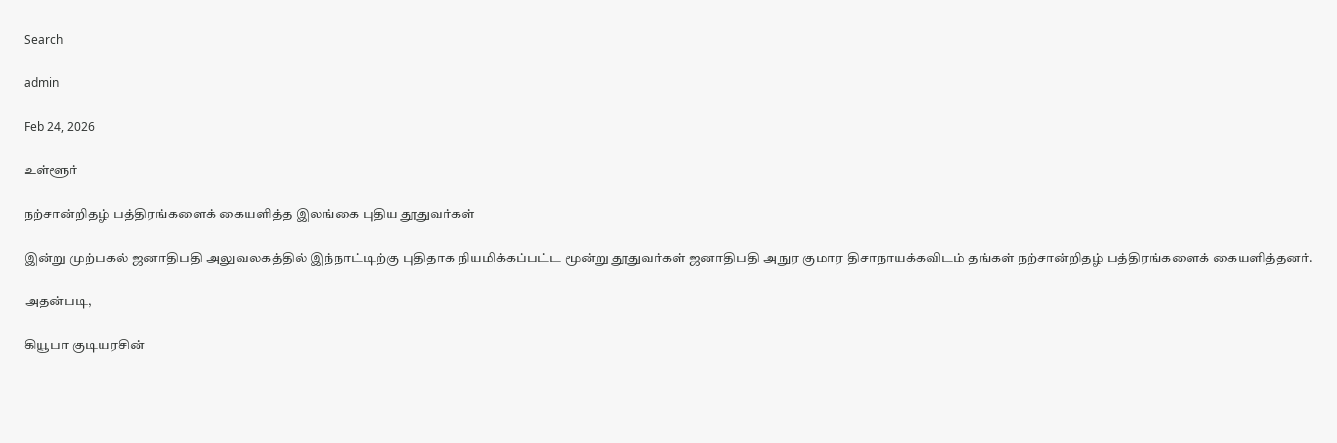Search

admin

Feb 24, 2026

உள்ளூர்

நற்சான்றிதழ் பத்திரங்களைக் கையளித்த இலங்கை புதிய தூதுவர்கள்

இன்று முற்பகல் ஜனாதிபதி அலுவலகத்தில் இந்நாட்டிற்கு புதிதாக நியமிக்கப்பட்ட மூன்று தூதுவர்கள் ஜனாதிபதி அநுர குமார திசாநாயக்கவிடம் தங்கள் நற்சான்றிதழ் பத்திரங்களைக் கையளித்தனர்.

அதன்படி,

கியூபா குடியரசின்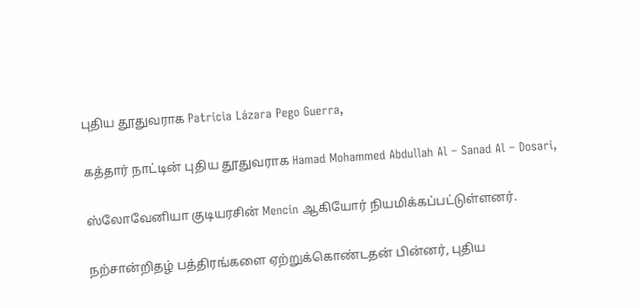புதிய தூதுவராக Patricia Lázara Pego Guerra,

கத்தார் நாட்டின் புதிய தூதுவராக Hamad Mohammed Abdullah Al – Sanad Al – Dosari,

ஸ்லோவேனியா குடியரசின் Mencin ஆகியோர் நியமிக்கப்பட்டுள்ளனர்.

நற்சான்றிதழ் பத்திரங்களை ஏற்றுக்கொண்டதன் பின்னர், புதிய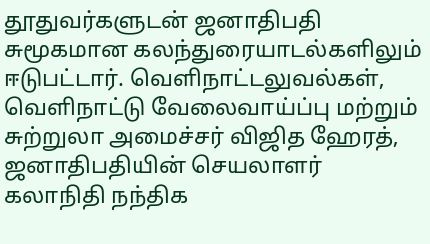தூதுவர்களுடன் ஜனாதிபதி சுமூகமான கலந்துரையாடல்களிலும் ஈடுபட்டார். வெளிநாட்டலுவல்கள், வெளிநாட்டு வேலைவாய்ப்பு மற்றும் சுற்றுலா அமைச்சர் விஜித ஹேரத், ஜனாதிபதியின் செயலாளர் கலாநிதி நந்திக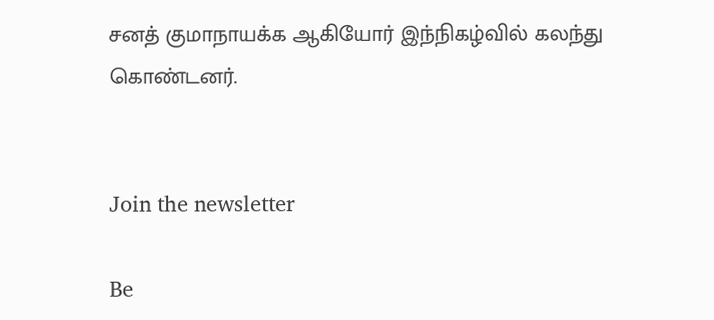சனத் குமாநாயக்க ஆகியோர் இந்நிகழ்வில் கலந்து கொண்டனர்.


Join the newsletter

Be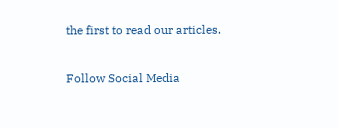the first to read our articles.

Follow Social Media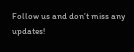Follow us and don’t miss any updates!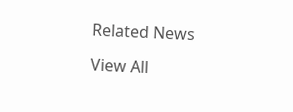Related News

View All